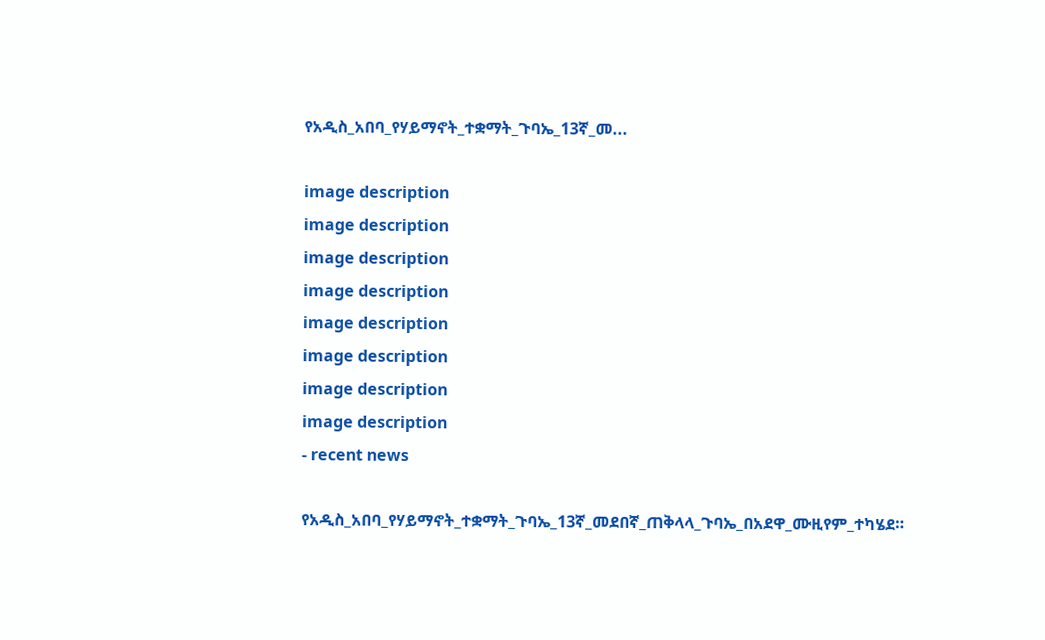የአዲስ_አበባ_የሃይማኖት_ተቋማት_ጉባኤ_13ኛ_መ...

image description
image description
image description
image description
image description
image description
image description
image description
- recent news

የአዲስ_አበባ_የሃይማኖት_ተቋማት_ጉባኤ_13ኛ_መደበኛ_ጠቅላላ_ጉባኤ_በአደዋ_ሙዚየም_ተካሄደ።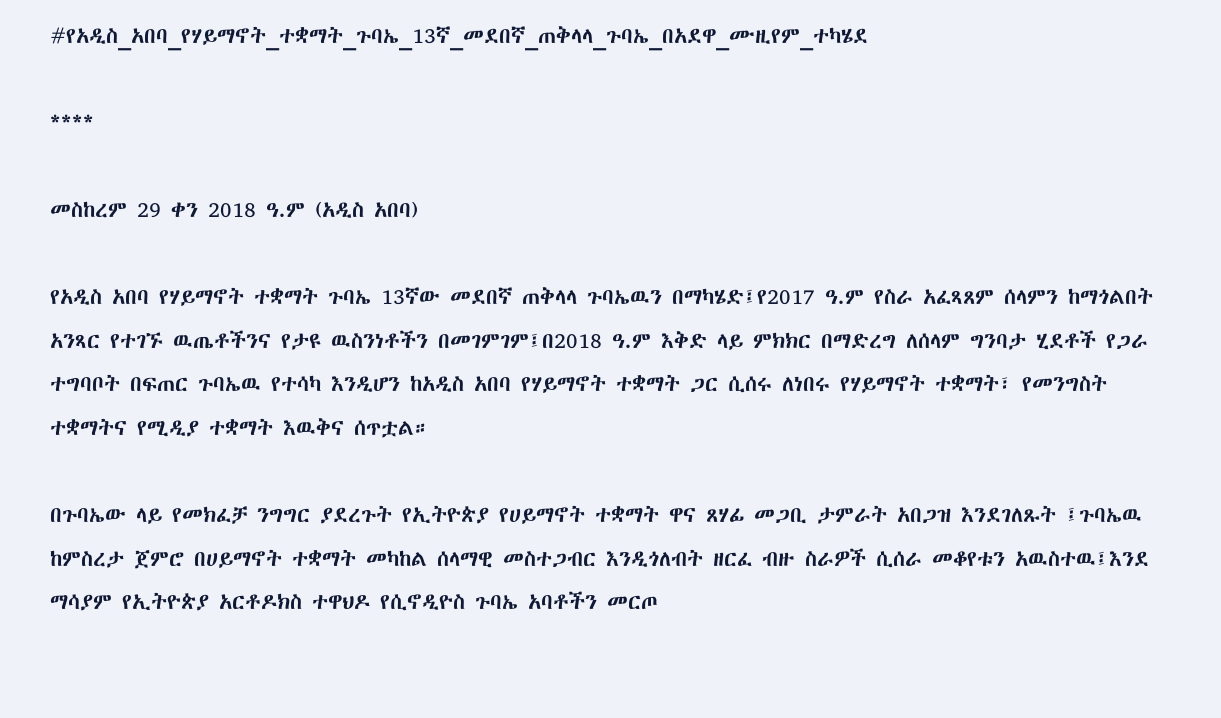#የአዲስ_አበባ_የሃይማኖት_ተቋማት_ጉባኤ_13ኛ_መደበኛ_ጠቅላላ_ጉባኤ_በአደዋ_ሙዚየም_ተካሄደ

****

መስከረም 29 ቀን 2018 ዓ.ም (አዲስ አበባ)

የአዲስ አበባ የሃይማኖት ተቋማት ጉባኤ 13ኛው መደበኛ ጠቅላላ ጉባኤዉን በማካሄድ፤የ2017 ዓ.ም የስራ አፈጻጸም ሰላምን ከማጎልበት አንጻር የተገኙ ዉጤቶችንና የታዩ ዉስንነቶችን በመገምገም፤በ2018 ዓ.ም እቅድ ላይ ምክክር በማድረግ ለሰላም ግንባታ ሂደቶች የጋራ ተግባቦት በፍጠር ጉባኤዉ የተሳካ እንዲሆን ከአዲስ አበባ የሃይማኖት ተቋማት ጋር ሲሰሩ ለነበሩ የሃይማኖት ተቋማት፣ የመንግስት ተቋማትና የሚዲያ ተቋማት እዉቅና ሰጥቷል።

በጉባኤው ላይ የመክፈቻ ንግግር ያደረጉት የኢትዮጵያ የሀይማኖት ተቋማት ዋና ጸሃፊ መጋቢ ታምራት አበጋዝ እንደገለጹት ፤ጉባኤዉ ከምስረታ ጀምሮ በሀይማኖት ተቋማት መካከል ሰላማዊ መስተጋብር እንዲጎለብት ዘርፈ ብዙ ስራዎች ሲሰራ መቆየቱን አዉስተዉ፤እንደ ማሳያም የኢትዮጵያ አርቶዶክስ ተዋህዶ የሲኖዲዮስ ጉባኤ አባቶችን መርጦ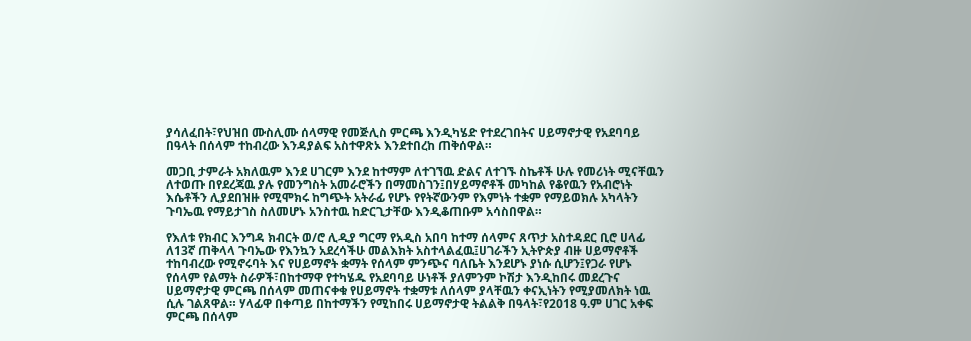ያሳለፈበት፣የህዝበ ሙስሊሙ ሰላማዊ የመጅሊስ ምርጫ እንዲካሄድ የተደረገበትና ሀይማኖታዊ የአደባባይ በዓላት በሰላም ተከብረው እንዳያልፍ አስተዋጽኦ እንደተበረከ ጠቅሰዋል።

መጋቢ ታምራት አክለዉም እንደ ሀገርም እንደ ከተማም ለተገኘዉ ድልና ለተገኙ ስኬቶች ሁሉ የመሪነት ሚናቸዉን ለተወጡ በየደረጃዉ ያሉ የመንግስት አመራሮችን በማመስገን፤በሃይማኖቶች መካከል የቆየዉን የአብሮነት እሴቶችን ሊያደበዝዙ የሚሞክሩ ከግጭት አትራፊ የሆኑ የየትኛውንም የእምነት ተቋም የማይወክሉ አካላትን ጉባኤዉ የማይታገስ ስለመሆኑ አንስተዉ ከድርጊታቸው እንዲቆጠቡም አሳስበዋል።

የእለቱ የክብር እንግዳ ክብርት ወ/ሮ ሊዲያ ግርማ የአዲስ አበባ ከተማ ሰላምና ጸጥታ አስተዳደር ቢሮ ሀላፊ ለ13ኛ ጠቅላላ ጉባኤው የእንኳን አደረሳችሁ መልእክት አስተላልፈዉ፤ሀገራችን ኢትዮጵያ ብዙ ሀይማኖቶች ተከባብረው የሚኖሩባት እና የሀይማኖት ቋማት የሰላም ምንጭና ባለቤት እንደሆኑ ያነሱ ሲሆን፤የጋራ የሆኑ የሰላም የልማት ስራዎች፣በከተማዋ የተካሄዱ የአደባባይ ሁነቶች ያለምንም ኮሽታ እንዲከበሩ መደረጉና ሀይማኖታዊ ምርጫ በሰላም መጠናቀቁ የሀይማኖት ተቋማቱ ለሰላም ያላቸዉን ቀናኢነትን የሚያመለክት ነዉ ሲሉ ገልጸዋል። ሃላፊዋ በቀጣይ በከተማችን የሚከበሩ ሀይማኖታዊ ትልልቅ በዓላት፣የ2018 ዓ.ም ሀገር አቀፍ ምርጫ በሰላም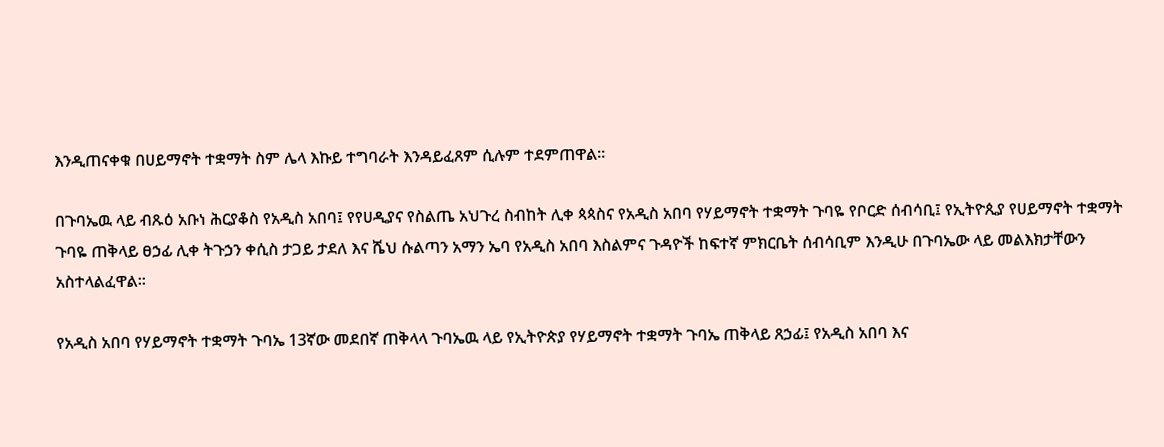እንዲጠናቀቁ በሀይማኖት ተቋማት ስም ሌላ እኩይ ተግባራት እንዳይፈጸም ሲሉም ተደምጠዋል።

በጉባኤዉ ላይ ብጹዕ አቡነ ሕርያቆስ የአዲስ አበባ፤ የየሀዲያና የስልጤ አህጉረ ስብከት ሊቀ ጳጳስና የአዲስ አበባ የሃይማኖት ተቋማት ጉባዬ የቦርድ ሰብሳቢ፤ የኢትዮጲያ የሀይማኖት ተቋማት ጉባዬ ጠቅላይ ፀኃፊ ሊቀ ትጉኃን ቀሲስ ታጋይ ታደለ እና ሼህ ሱልጣን አማን ኤባ የአዲስ አበባ እስልምና ጉዳዮች ከፍተኛ ምክርቤት ሰብሳቢም እንዲሁ በጉባኤው ላይ መልእክታቸውን አስተላልፈዋል።

የአዲስ አበባ የሃይማኖት ተቋማት ጉባኤ 13ኛው መደበኛ ጠቅላላ ጉባኤዉ ላይ የኢትዮጵያ የሃይማኖት ተቋማት ጉባኤ ጠቅላይ ጸኃፊ፤ የአዲስ አበባ እና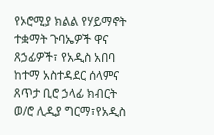የኦሮሚያ ክልል የሃይማኖት ተቋማት ጉባኤዎች ዋና ጸኃፊዎች፣ የአዲስ አበባ ከተማ አስተዳደር ሰላምና ጸጥታ ቢሮ ኃላፊ ክብርት ወ/ሮ ሊዲያ ግርማ፣የአዲስ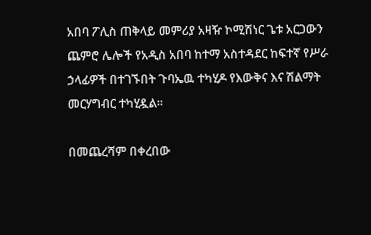አበባ ፖሊስ ጠቅላይ መምሪያ አዛዥ ኮሚሽነር ጌቱ አርጋውን ጨምሮ ሌሎች የአዲስ አበባ ከተማ አስተዳደር ከፍተኛ የሥራ ኃላፊዎች በተገኙበት ጉባኤዉ ተካሂዶ የእውቅና እና ሽልማት መርሃግብር ተካሂዷል።

በመጨረሻም በቀረበው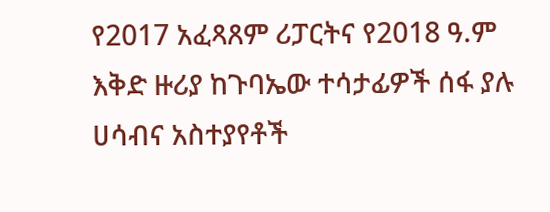የ2017 አፈጻጸም ሪፓርትና የ2018 ዓ.ም እቅድ ዙሪያ ከጉባኤው ተሳታፊዎች ሰፋ ያሉ ሀሳብና አስተያየቶች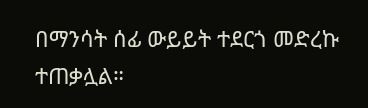በማንሳት ሰፊ ውይይት ተደርጎ መድረኩ ተጠቃሏል።